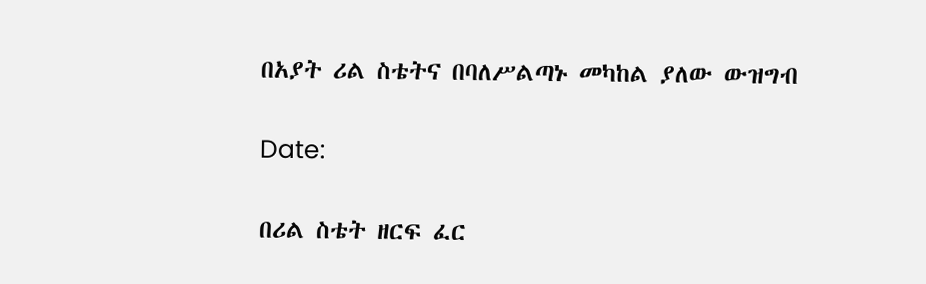በአያት ሪል ስቴትና በባለሥልጣኑ መካከል ያለው ውዝግብ

Date:

በሪል ስቴት ዘርፍ ፈር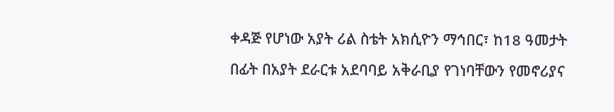ቀዳጅ የሆነው አያት ሪል ስቴት አክሲዮን ማኅበር፣ ከ18 ዓመታት በፊት በአያት ደራርቱ አደባባይ አቅራቢያ የገነባቸውን የመኖሪያና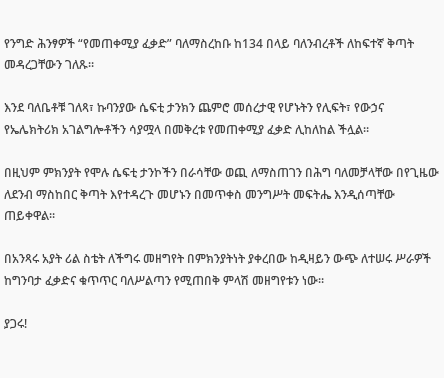የንግድ ሕንፃዎች “የመጠቀሚያ ፈቃድ” ባለማስረከቡ ከ134 በላይ ባለንብረቶች ለከፍተኛ ቅጣት መዳረጋቸውን ገለጹ።

እንደ ባለቤቶቹ ገለጻ፣ ኩባንያው ሴፍቲ ታንክን ጨምሮ መሰረታዊ የሆኑትን የሊፍት፣ የውኃና የኤሌክትሪክ አገልግሎቶችን ሳያሟላ በመቅረቱ የመጠቀሚያ ፈቃድ ሊከለከል ችሏል።

በዚህም ምክንያት የሞሉ ሴፍቲ ታንኮችን በራሳቸው ወጪ ለማስጠገን በሕግ ባለመቻላቸው በየጊዜው ለደንብ ማስከበር ቅጣት እየተዳረጉ መሆኑን በመጥቀስ መንግሥት መፍትሔ እንዲሰጣቸው ጠይቀዋል።

በአንጻሩ አያት ሪል ስቴት ለችግሩ መዘግየት በምክንያትነት ያቀረበው ከዲዛይን ውጭ ለተሠሩ ሥራዎች ከግንባታ ፈቃድና ቁጥጥር ባለሥልጣን የሚጠበቅ ምላሽ መዘግየቱን ነው።

ያጋሩ!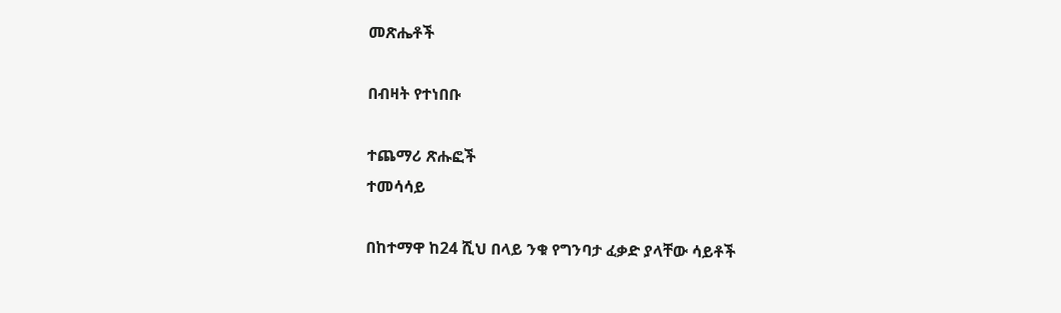መጽሔቶች

በብዛት የተነበቡ

ተጨማሪ ጽሑፎች
ተመሳሳይ

በከተማዋ ከ24 ሺህ በላይ ንቁ የግንባታ ፈቃድ ያላቸው ሳይቶች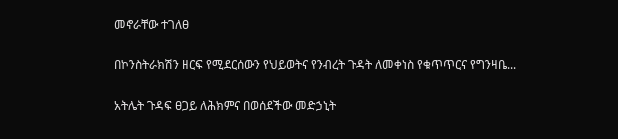መኖራቸው ተገለፀ

በኮንስትራክሽን ዘርፍ የሚደርሰውን የህይወትና የንብረት ጉዳት ለመቀነስ የቁጥጥርና የግንዛቤ...

አትሌት ጉዳፍ ፀጋይ ለሕክምና በወሰደችው መድኃኒት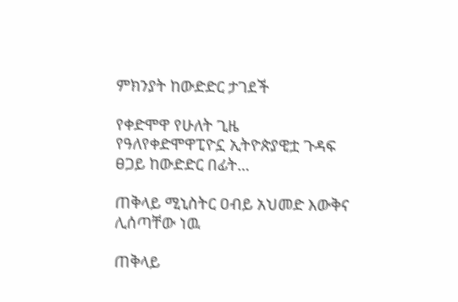ምክንያት ከውድድር ታገደች

የቀድሞዋ የሁለት ጊዜ የዓለየቀድሞዋፒዮኗ ኢትዮጵያዊቷ ጉዳፍ ፀጋይ ከውድድር በፊት...

ጠቅላይ ሚኒስትር ዐብይ አህመድ እውቅና ሊሰጣቸው ነዉ

ጠቅላይ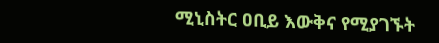ሚኒስትር ዐቢይ እውቅና የሚያገኙት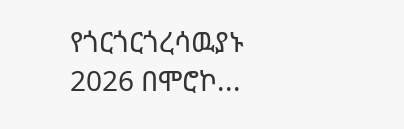የጎርጎርጎረሳዉያኑ 2026 በሞሮኮ...